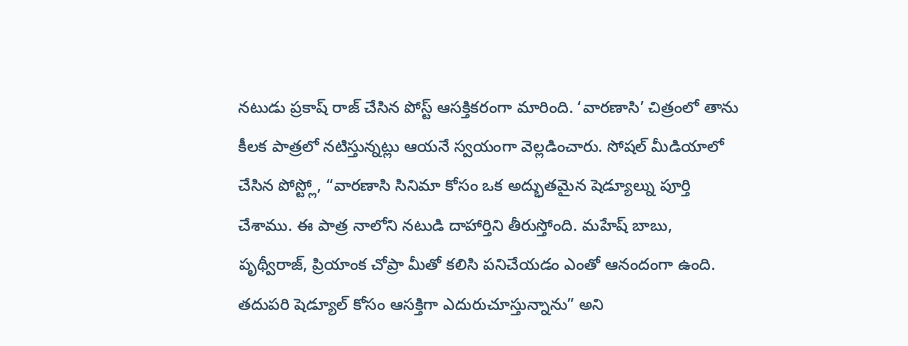నటుడు ప్రకాష్ రాజ్ చేసిన పోస్ట్ ఆసక్తికరంగా మారింది. ‘వారణాసి’ చిత్రంలో తాను కీలక పాత్రలో నటిస్తున్నట్లు ఆయనే స్వయంగా వెల్లడించారు. సోషల్ మీడియాలో చేసిన పోస్ట్లో, “వారణాసి సినిమా కోసం ఒక అద్భుతమైన షెడ్యూల్ను పూర్తి చేశాము. ఈ పాత్ర నాలోని నటుడి దాహార్తిని తీరుస్తోంది. మహేష్ బాబు, పృథ్వీరాజ్, ప్రియాంక చోప్రా మీతో కలిసి పనిచేయడం ఎంతో ఆనందంగా ఉంది. తదుపరి షెడ్యూల్ కోసం ఆసక్తిగా ఎదురుచూస్తున్నాను” అని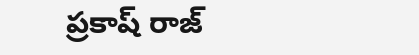ప్రకాష్ రాజ్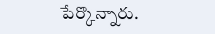పేర్కొన్నారు.